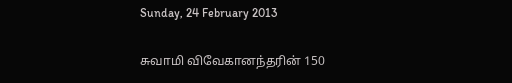Sunday, 24 February 2013

சுவாமி விவேகானந்தரின் 150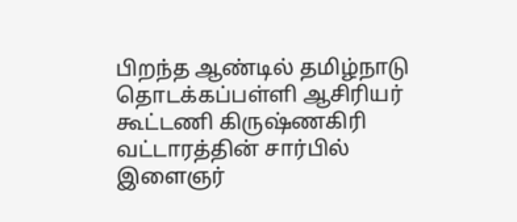பிறந்த ஆண்டில் தமிழ்நாடு தொடக்கப்பள்ளி ஆசிரியர் கூட்டணி கிருஷ்ணகிரி வட்டாரத்தின் சார்பில்
இளைஞர்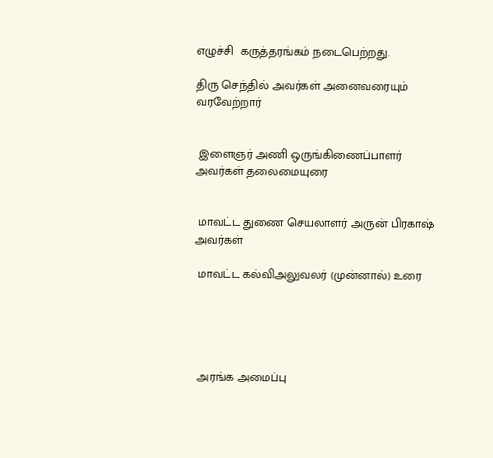எழுச்சி  கருத்தரங்கம் நடைபெற்றது.

திரு செந்தில் அவர்கள் அனைவரையும் வரவேற்றார்


 இளைஞர் அணி ஒருங்கிணைப்பாளர் அவர்கள் தலைமையுரை


 மாவட்ட துணை செயலாளர் அருன் பிரகாஷ்  அவர்கள்

 மாவட்ட கல்விஅலுவலர் (முன்னால்) உரை





 அரங்க அமைப்பு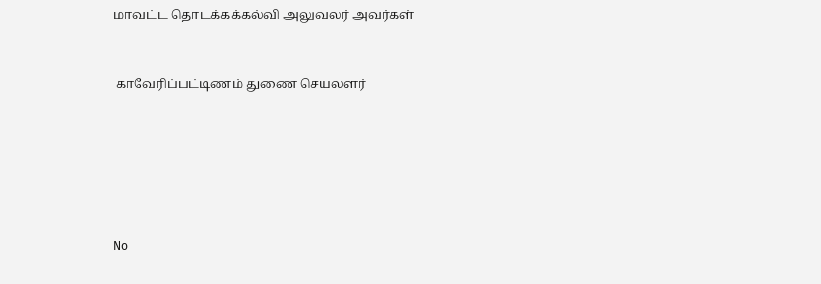மாவட்ட தொடக்கக்கல்வி அலுவலர் அவர்கள்


 காவேரிப்பட்டிணம் துணை செயலளர்






No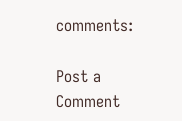comments:

Post a Comment